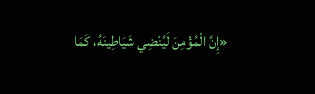«إِنَّ الْمُؤْمِنَ لَيُنْضِي شَيَاطِينَهُ، كَمَا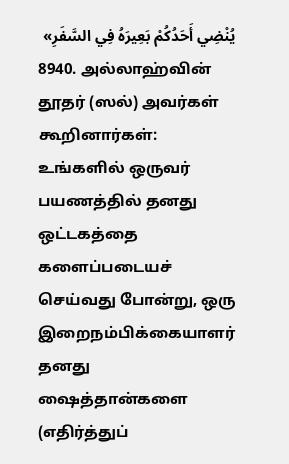يُنْضِي أَحَدُكُمْ بَعِيرَهُ فِي السَّفَرِ»
8940. அல்லாஹ்வின் தூதர் (ஸல்) அவர்கள் கூறினார்கள்:
உங்களில் ஒருவர் பயணத்தில் தனது ஒட்டகத்தை களைப்படையச் செய்வது போன்று, ஒரு இறைநம்பிக்கையாளர் தனது ஷைத்தான்களை (எதிர்த்துப்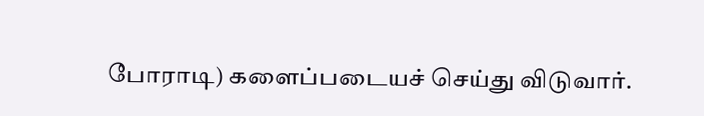போராடி) களைப்படையச் செய்து விடுவார்.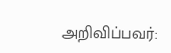அறிவிப்பவர்: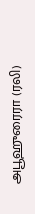அபூஹுரைரா (ரலி)